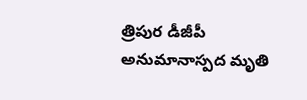త్రిపుర డీజీపీ అనుమానాస్పద మృతి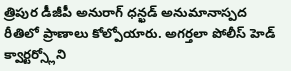త్రిపుర డీజీపీ అనురాగ్ ధన్ఖడ్ అనుమానాస్పద రీతిలో ప్రాణాలు కోల్పోయారు. అగర్తలా పోలీస్ హెడ్ క్వార్టర్స్లోని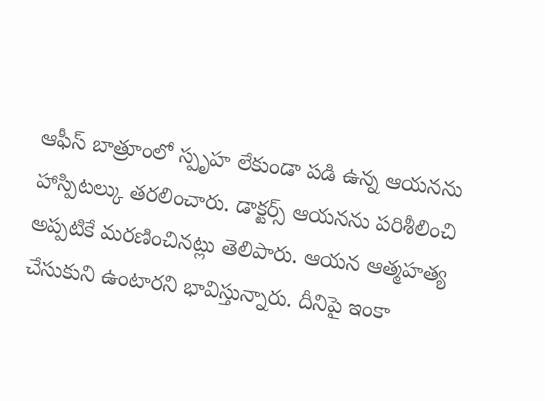ఆఫీస్ బాత్రూంలో స్పృహ లేకుండా పడి ఉన్న ఆయనను హాస్పిటల్కు తరలించారు. డాక్టర్స్ ఆయనను పరిశీలించి అప్పటికే మరణించినట్లు తెలిపారు. ఆయన ఆత్మహత్య చేసుకుని ఉంటారని భావిస్తున్నారు. దీనిపై ఇంకా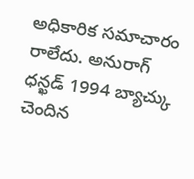అధికారిక సమాచారం రాలేదు. అనురాగ్ ధన్ఖడ్ 1994 బ్యాచ్కు చెందిన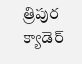త్రిపుర క్యాడెర్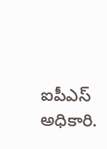ఐపీఎస్ అధికారి.